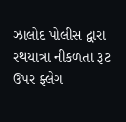ઝાલોદ પોલીસ દ્વારા રથયાત્રા નીકળતા રૂટ ઉપર ફ્લેગ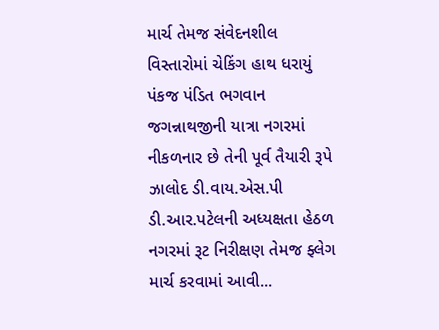માર્ચ તેમજ સંવેદનશીલ વિસ્તારોમાં ચેકિંગ હાથ ધરાયું
પંકજ પંડિત ભગવાન જગન્નાથજીની યાત્રા નગરમાં નીકળનાર છે તેની પૂર્વ તૈયારી રૂપે ઝાલોદ ડી.વાય.એસ.પી ડી.આર.પટેલની અધ્યક્ષતા હેઠળ નગરમાં રૂટ નિરીક્ષણ તેમજ ફ્લેગ માર્ચ કરવામાં આવી...